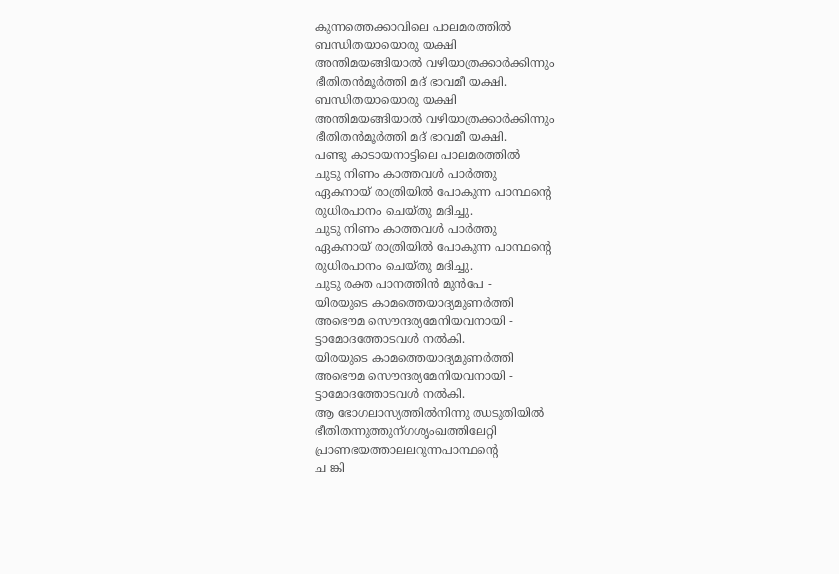കുന്നത്തെക്കാവിലെ പാലമരത്തിൽ
ബന്ധിതയായൊരു യക്ഷി
അന്തിമയങ്ങിയാൽ വഴിയാത്രക്കാർക്കിന്നും
ഭീതിതൻമൂർത്തി മദ് ഭാവമീ യക്ഷി.
ബന്ധിതയായൊരു യക്ഷി
അന്തിമയങ്ങിയാൽ വഴിയാത്രക്കാർക്കിന്നും
ഭീതിതൻമൂർത്തി മദ് ഭാവമീ യക്ഷി.
പണ്ടു കാടായനാട്ടിലെ പാലമരത്തിൽ
ചുടു നിണം കാത്തവൾ പാർത്തു
ഏകനായ് രാത്രിയിൽ പോകുന്ന പാന്ഥന്റെ
രുധിരപാനം ചെയ്തു മദിച്ചു.
ചുടു നിണം കാത്തവൾ പാർത്തു
ഏകനായ് രാത്രിയിൽ പോകുന്ന പാന്ഥന്റെ
രുധിരപാനം ചെയ്തു മദിച്ചു.
ചുടു രക്ത പാനത്തിൻ മുൻപേ -
യിരയുടെ കാമത്തെയാദ്യമുണർത്തി
അഭൌമ സൌന്ദര്യമേനിയവനായി -
ട്ടാമോദത്തോടവൾ നൽകി.
യിരയുടെ കാമത്തെയാദ്യമുണർത്തി
അഭൌമ സൌന്ദര്യമേനിയവനായി -
ട്ടാമോദത്തോടവൾ നൽകി.
ആ ഭോഗലാസ്യത്തിൽനിന്നു ഝടുതിയിൽ
ഭീതിതന്നുത്തുന്ഗശൃംഖത്തിലേറ്റി
പ്രാണഭയത്താലലറുന്നപാന്ഥന്റെ
ച ങ്കി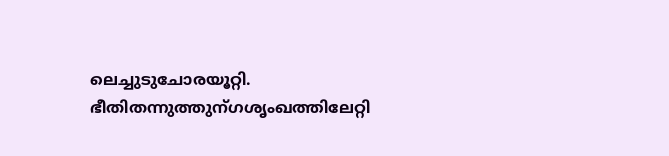ലെച്ചുടുചോരയൂറ്റി.
ഭീതിതന്നുത്തുന്ഗശൃംഖത്തിലേറ്റി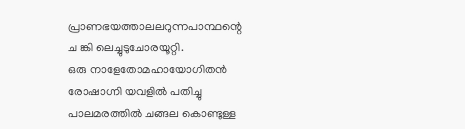പ്രാണഭയത്താലലറുന്നപാന്ഥന്റെ
ച ങ്കി ലെച്ചുടുചോരയൂറ്റി.
ഒരു നാളേതോമഹായോഗിതൻ
രോഷാഗ്നി യവളിൽ പതിച്ചു
പാലമരത്തിൽ ചങ്ങല കൊണ്ടുള്ള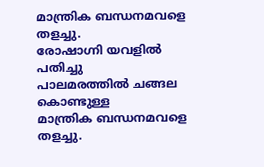മാന്ത്രിക ബന്ധനമവളെ തളച്ചു.
രോഷാഗ്നി യവളിൽ പതിച്ചു
പാലമരത്തിൽ ചങ്ങല കൊണ്ടുള്ള
മാന്ത്രിക ബന്ധനമവളെ തളച്ചു.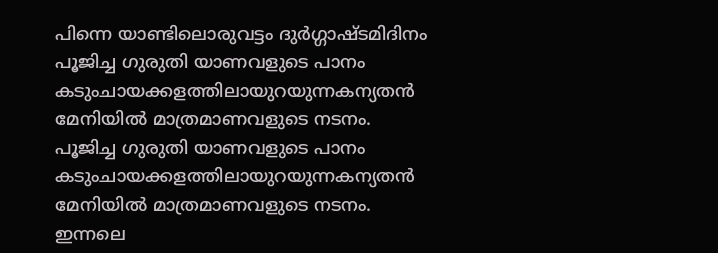പിന്നെ യാണ്ടിലൊരുവട്ടം ദുർഗ്ഗാഷ്ടമിദിനം
പൂജിച്ച ഗുരുതി യാണവളുടെ പാനം
കടുംചായക്കളത്തിലായുറയുന്നകന്യതൻ
മേനിയിൽ മാത്രമാണവളുടെ നടനം.
പൂജിച്ച ഗുരുതി യാണവളുടെ പാനം
കടുംചായക്കളത്തിലായുറയുന്നകന്യതൻ
മേനിയിൽ മാത്രമാണവളുടെ നടനം.
ഇന്നലെ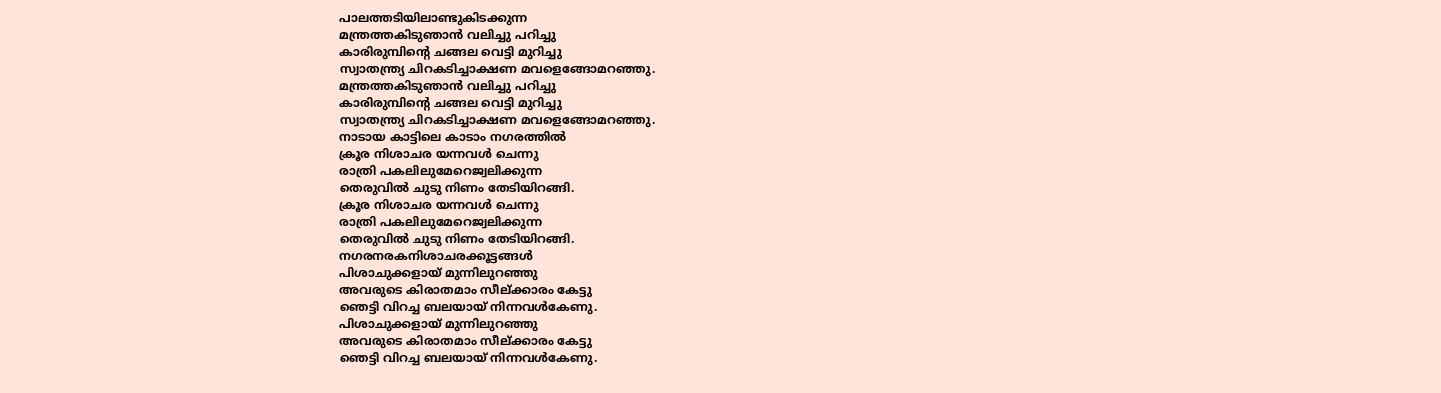പാലത്തടിയിലാണ്ടുകിടക്കുന്ന
മന്ത്രത്തകിടുഞാൻ വലിച്ചു പറിച്ചു
കാരിരുമ്പിന്റെ ചങ്ങല വെട്ടി മുറിച്ചു
സ്വാതന്ത്ര്യ ചിറകടിച്ചാക്ഷണ മവളെങ്ങോമറഞ്ഞു.
മന്ത്രത്തകിടുഞാൻ വലിച്ചു പറിച്ചു
കാരിരുമ്പിന്റെ ചങ്ങല വെട്ടി മുറിച്ചു
സ്വാതന്ത്ര്യ ചിറകടിച്ചാക്ഷണ മവളെങ്ങോമറഞ്ഞു.
നാടായ കാട്ടിലെ കാടാം നഗരത്തിൽ
ക്രൂര നിശാചര യന്നവൾ ചെന്നു
രാത്രി പകലിലുമേറെജ്വലിക്കുന്ന
തെരുവിൽ ചുടു നിണം തേടിയിറങ്ങി.
ക്രൂര നിശാചര യന്നവൾ ചെന്നു
രാത്രി പകലിലുമേറെജ്വലിക്കുന്ന
തെരുവിൽ ചുടു നിണം തേടിയിറങ്ങി.
നഗരനരകനിശാചരക്കൂട്ടങ്ങൾ
പിശാചുക്കളായ് മുന്നിലുറഞ്ഞു
അവരുടെ കിരാതമാം സീല്ക്കാരം കേട്ടു
ഞെട്ടി വിറച്ച ബലയായ് നിന്നവൾകേണു.
പിശാചുക്കളായ് മുന്നിലുറഞ്ഞു
അവരുടെ കിരാതമാം സീല്ക്കാരം കേട്ടു
ഞെട്ടി വിറച്ച ബലയായ് നിന്നവൾകേണു.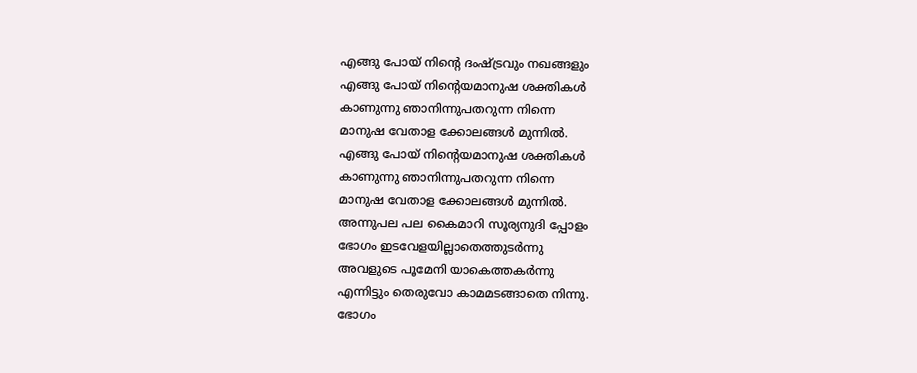എങ്ങു പോയ് നിന്റെ ദംഷ്ട്രവും നഖങ്ങളും
എങ്ങു പോയ് നിന്റെയമാനുഷ ശക്തികൾ
കാണുന്നു ഞാനിന്നുപതറുന്ന നിന്നെ
മാനുഷ വേതാള ക്കോലങ്ങൾ മുന്നിൽ.
എങ്ങു പോയ് നിന്റെയമാനുഷ ശക്തികൾ
കാണുന്നു ഞാനിന്നുപതറുന്ന നിന്നെ
മാനുഷ വേതാള ക്കോലങ്ങൾ മുന്നിൽ.
അന്നുപല പല കൈമാറി സൂര്യനുദി പ്പോളം
ഭോഗം ഇടവേളയില്ലാതെത്തുടർന്നു
അവളുടെ പൂമേനി യാകെത്തകർന്നു
എന്നിട്ടും തെരുവോ കാമമടങ്ങാതെ നിന്നു.
ഭോഗം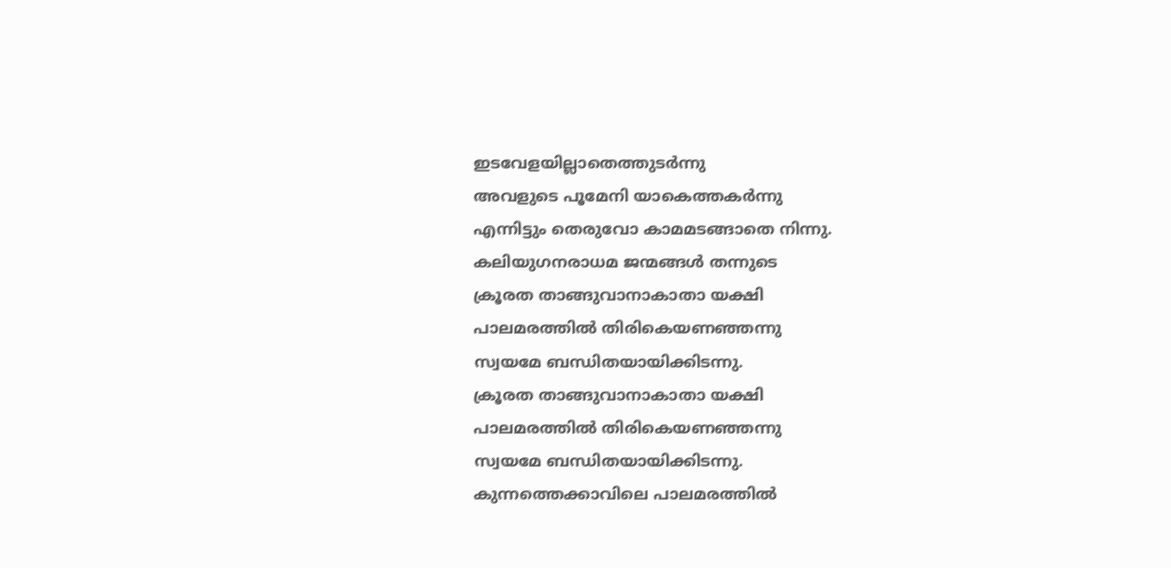ഇടവേളയില്ലാതെത്തുടർന്നു
അവളുടെ പൂമേനി യാകെത്തകർന്നു
എന്നിട്ടും തെരുവോ കാമമടങ്ങാതെ നിന്നു.
കലിയുഗനരാധമ ജന്മങ്ങൾ തന്നുടെ
ക്രൂരത താങ്ങുവാനാകാതാ യക്ഷി
പാലമരത്തിൽ തിരികെയണഞ്ഞന്നു
സ്വയമേ ബന്ധിതയായിക്കിടന്നു.
ക്രൂരത താങ്ങുവാനാകാതാ യക്ഷി
പാലമരത്തിൽ തിരികെയണഞ്ഞന്നു
സ്വയമേ ബന്ധിതയായിക്കിടന്നു.
കുന്നത്തെക്കാവിലെ പാലമരത്തിൽ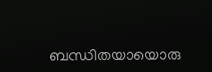ബന്ധിതയായൊരു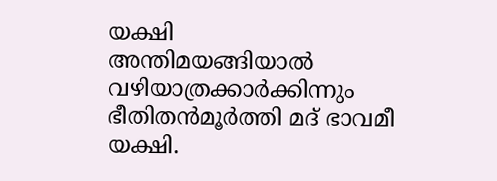യക്ഷി
അന്തിമയങ്ങിയാൽ വഴിയാത്രക്കാർക്കിന്നും
ഭീതിതൻമൂർത്തി മദ് ഭാവമീ യക്ഷി.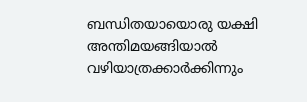ബന്ധിതയായൊരു യക്ഷി
അന്തിമയങ്ങിയാൽ വഴിയാത്രക്കാർക്കിന്നും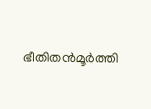ഭീതിതൻമൂർത്തി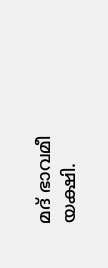മദ് ഭാവമീ യക്ഷി.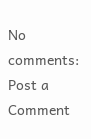No comments:
Post a Comment